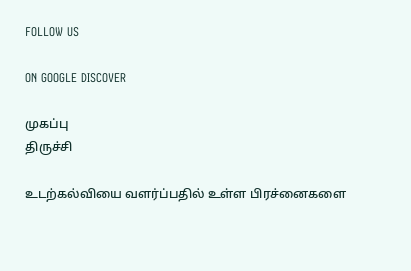FOLLOW US

ON GOOGLE DISCOVER

முகப்பு
திருச்சி

உடற்கல்வியை வளர்ப்பதில் உள்ள பிரச்னைகளை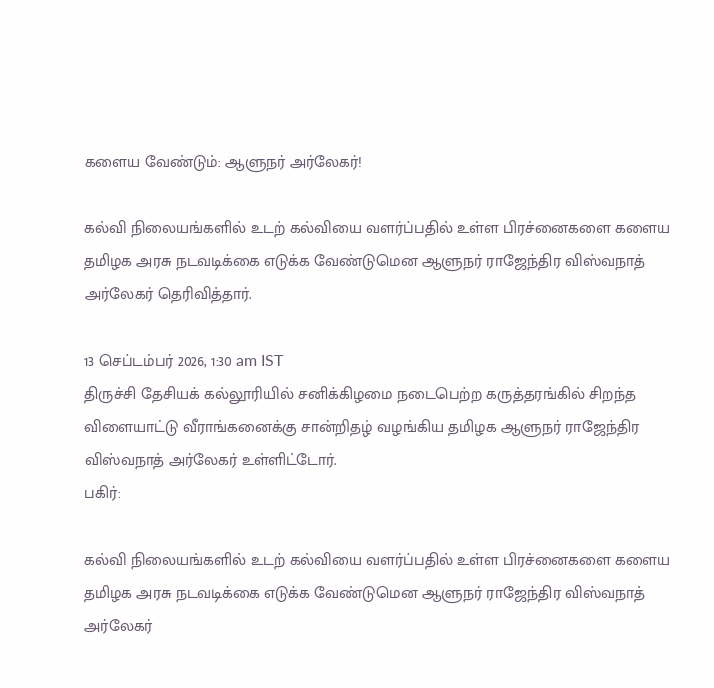களைய வேண்டும்: ஆளுநர் அர்லேகர்!

கல்வி நிலையங்களில் உடற் கல்வியை வளர்ப்பதில் உள்ள பிரச்னைகளை களைய தமிழக அரசு நடவடிக்கை எடுக்க வேண்டுமென ஆளுநர் ராஜேந்திர விஸ்வநாத் அர்லேகர் தெரிவித்தார்.

13 செப்டம்பர் 2026, 1:30 am IST
திருச்சி தேசியக் கல்லூரியில் சனிக்கிழமை நடைபெற்ற கருத்தரங்கில் சிறந்த விளையாட்டு வீராங்கனைக்கு சான்றிதழ் வழங்கிய தமிழக ஆளுநர் ராஜேந்திர விஸ்வநாத் அர்லேகர் உள்ளிட்டோர்.
பகிர்:

கல்வி நிலையங்களில் உடற் கல்வியை வளர்ப்பதில் உள்ள பிரச்னைகளை களைய தமிழக அரசு நடவடிக்கை எடுக்க வேண்டுமென ஆளுநர் ராஜேந்திர விஸ்வநாத் அர்லேகர்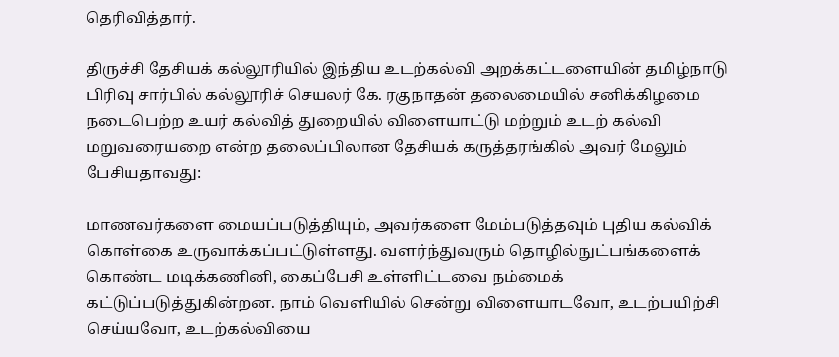தெரிவித்தார்.

திருச்சி தேசியக் கல்லூரியில் இந்திய உடற்கல்வி அறக்கட்டளையின் தமிழ்நாடு பிரிவு சார்பில் கல்லூரிச் செயலர் கே. ரகுநாதன் தலைமையில் சனிக்கிழமை நடைபெற்ற உயர் கல்வித் துறையில் விளையாட்டு மற்றும் உடற் கல்வி மறுவரையறை என்ற தலைப்பிலான தேசியக் கருத்தரங்கில் அவர் மேலும் பேசியதாவது:

மாணவர்களை மையப்படுத்தியும், அவர்களை மேம்படுத்தவும் புதிய கல்விக் கொள்கை உருவாக்கப்பட்டுள்ளது. வளர்ந்துவரும் தொழில்நுட்பங்களைக் கொண்ட மடிக்கணினி, கைப்பேசி உள்ளிட்டவை நம்மைக் கட்டுப்படுத்துகின்றன. நாம் வெளியில் சென்று விளையாடவோ, உடற்பயிற்சி செய்யவோ, உடற்கல்வியை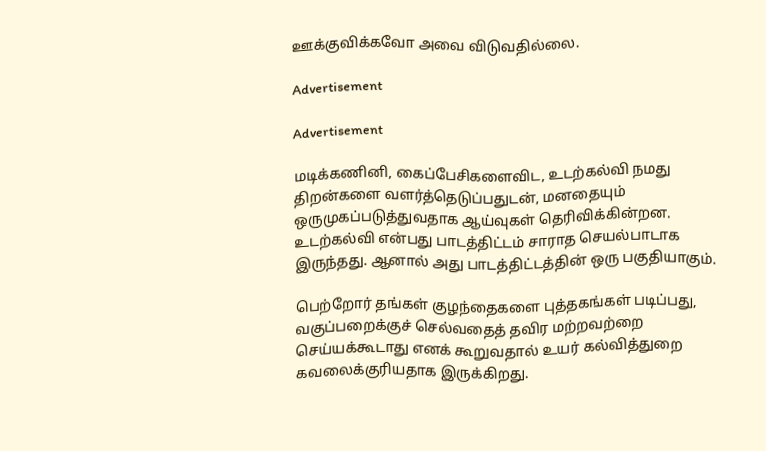ஊக்குவிக்கவோ அவை விடுவதில்லை.

Advertisement

Advertisement

மடிக்கணினி, கைப்பேசிகளைவிட, உடற்கல்வி நமது திறன்களை வளர்த்தெடுப்பதுடன், மனதையும் ஒருமுகப்படுத்துவதாக ஆய்வுகள் தெரிவிக்கின்றன. உடற்கல்வி என்பது பாடத்திட்டம் சாராத செயல்பாடாக இருந்தது. ஆனால் அது பாடத்திட்டத்தின் ஒரு பகுதியாகும்.

பெற்றோர் தங்கள் குழந்தைகளை புத்தகங்கள் படிப்பது, வகுப்பறைக்குச் செல்வதைத் தவிர மற்றவற்றை செய்யக்கூடாது எனக் கூறுவதால் உயர் கல்வித்துறை கவலைக்குரியதாக இருக்கிறது.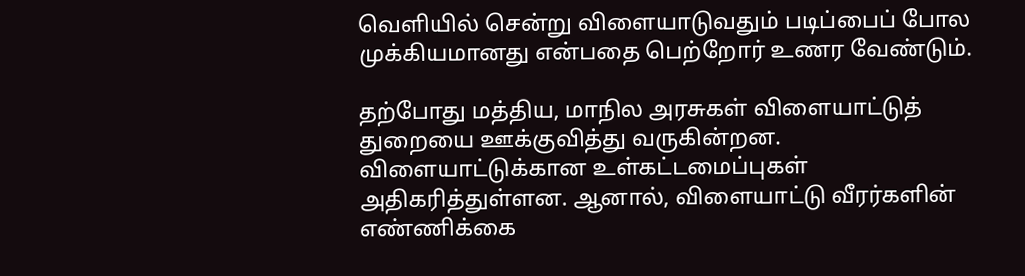வெளியில் சென்று விளையாடுவதும் படிப்பைப் போல முக்கியமானது என்பதை பெற்றோர் உணர வேண்டும்.

தற்போது மத்திய, மாநில அரசுகள் விளையாட்டுத் துறையை ஊக்குவித்து வருகின்றன. விளையாட்டுக்கான உள்கட்டமைப்புகள் அதிகரித்துள்ளன. ஆனால், விளையாட்டு வீரர்களின் எண்ணிக்கை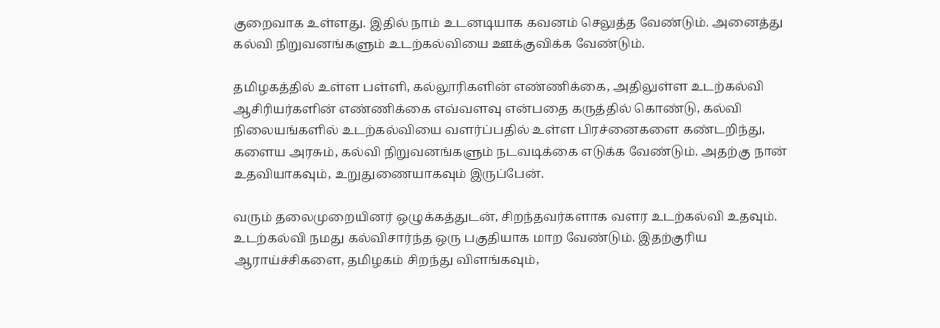குறைவாக உள்ளது. இதில் நாம் உடனடியாக கவனம் செலுத்த வேண்டும். அனைத்து கல்வி நிறுவனங்களும் உடற்கல்வியை ஊக்குவிக்க வேண்டும்.

தமிழகத்தில் உள்ள பள்ளி, கல்லூரிகளின் எண்ணிக்கை, அதிலுள்ள உடற்கல்வி ஆசிரியர்களின் எண்ணிக்கை எவ்வளவு என்பதை கருத்தில் கொண்டு, கல்வி நிலையங்களில் உடற்கல்வியை வளர்ப்பதில் உள்ள பிரச்னைகளை கண்டறிந்து, களைய அரசும், கல்வி நிறுவனங்களும் நடவடிக்கை எடுக்க வேண்டும். அதற்கு நான் உதவியாகவும், உறுதுணையாகவும் இருப்பேன்.

வரும் தலைமுறையினர் ஒழுக்கத்துடன், சிறந்தவர்களாக வளர உடற்கல்வி உதவும். உடற்கல்வி நமது கல்விசார்ந்த ஒரு பகுதியாக மாற வேண்டும். இதற்குரிய ஆராய்ச்சிகளை, தமிழகம் சிறந்து விளங்கவும்,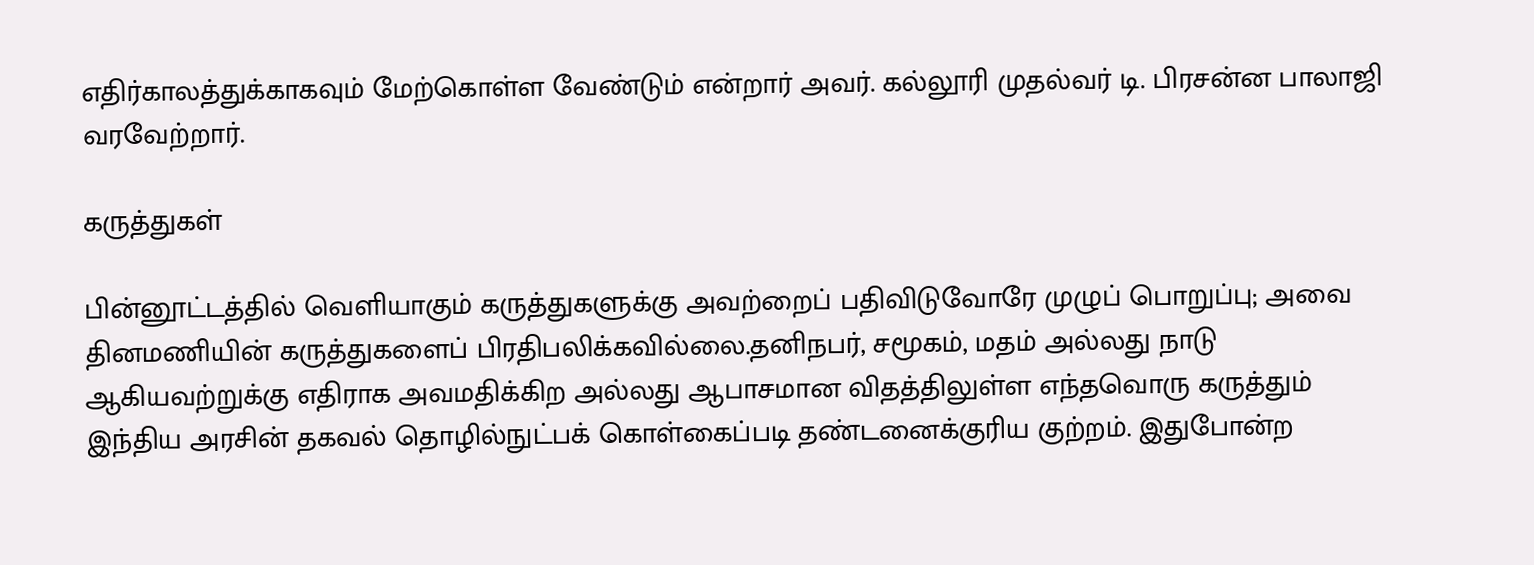எதிர்காலத்துக்காகவும் மேற்கொள்ள வேண்டும் என்றார் அவர். கல்லூரி முதல்வர் டி. பிரசன்ன பாலாஜி வரவேற்றார்.

கருத்துகள்

பின்னூட்டத்தில் வெளியாகும் கருத்துகளுக்கு அவற்றைப் பதிவிடுவோரே முழுப் பொறுப்பு; அவை தினமணியின் கருத்துகளைப் பிரதிபலிக்கவில்லை.தனிநபர், சமூகம், மதம் அல்லது நாடு ஆகியவற்றுக்கு எதிராக அவமதிக்கிற அல்லது ஆபாசமான விதத்திலுள்ள எந்தவொரு கருத்தும் இந்திய அரசின் தகவல் தொழில்நுட்பக் கொள்கைப்படி தண்டனைக்குரிய குற்றம். இதுபோன்ற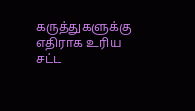கருத்துகளுக்கு எதிராக உரிய சட்ட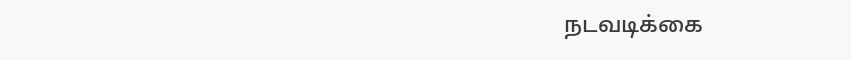நடவடிக்கை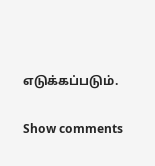எடுக்கப்படும்.

Show comments